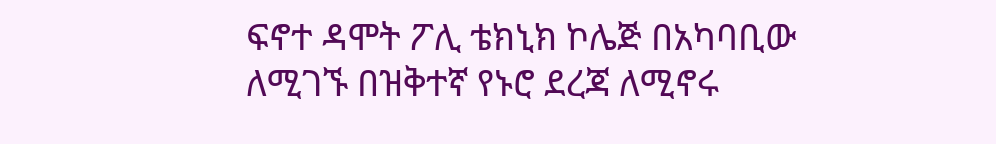ፍኖተ ዳሞት ፖሊ ቴክኒክ ኮሌጅ በአካባቢው ለሚገኙ በዝቅተኛ የኑሮ ደረጃ ለሚኖሩ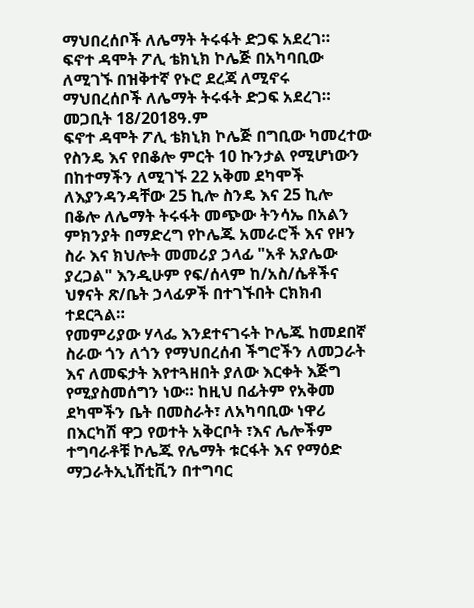ማህበረሰቦች ለሌማት ትሩፋት ድጋፍ አደረገ።
ፍኖተ ዳሞት ፖሊ ቴክኒክ ኮሌጅ በአካባቢው ለሚገኙ በዝቅተኛ የኑሮ ደረጃ ለሚኖሩ ማህበረሰቦች ለሌማት ትሩፋት ድጋፍ አደረገ።
መጋቢት 18/2018ዓ.ም
ፍኖተ ዳሞት ፖሊ ቴክኒክ ኮሌጅ በግቢው ካመረተው የስንዴ እና የበቆሎ ምርት 10 ኩንታል የሚሆነውን በከተማችን ለሚገኙ 22 አቅመ ደካሞች ለእያንዳንዳቸው 25 ኪሎ ስንዴ እና 25 ኪሎ በቆሎ ለሌማት ትሩፋት መጭው ትንሳኤ በአልን ምክንያት በማድረግ የኮሌጁ አመራሮች እና የዞን ስራ እና ክህሎት መመሪያ ኃላፊ "አቶ አያሌው ያረጋል" እንዲሁም የፍ/ሰላም ከ/አስ/ሴቶችና ህፃናት ጽ/ቤት ኃላፊዎች በተገኙበት ርክክብ ተደርጓል።
የመምሪያው ሃላፌ እንደተናገሩት ኮሌጁ ከመደበኛ ስራው ጎን ለጎን የማህበረሰብ ችግሮችን ለመጋራት እና ለመፍታት እየተጓዘበት ያለው እርቀት እጅግ የሚያስመሰግን ነው። ከዚህ በፊትም የአቅመ ደካሞችን ቤት በመስራት፣ ለአካባቢው ነዋሪ በእርካሽ ዋጋ የወተት አቅርቦት ፣እና ሌሎችም ተግባራቶቹ ኮሌጁ የሌማት ቱርፋት እና የማዕድ ማጋራትኢኒሸቲቪን በተግባር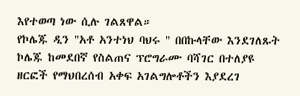እየተወጣ ነው ሲሉ ገልጸዋል።
የኮሌጁ ዲን "አቶ አንተነህ ባህሩ " በበኩላቸው እንደገለጹት ኮሌጁ ከመደበኛ የስልጠና ፕሮግራሙ ባሻገር በተለያዩ ዘርፎች የማህበረሰብ አቀፍ አገልግሎቶችን እያደረገ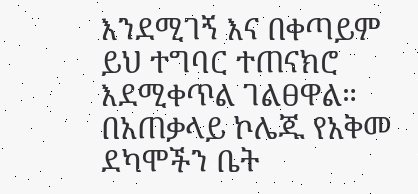እንደሚገኝ እና በቀጣይም ይህ ተግባር ተጠናክሮ እደሚቀጥል ገልፀዋል።
በአጠቃላይ ኮሌጁ የአቅመ ደካሞችን ቤት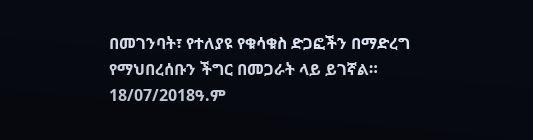በመገንባት፣ የተለያዩ የቁሳቁስ ድጋፎችን በማድረግ የማህበረሰቡን ችግር በመጋራት ላይ ይገኛል።
18/07/2018ዓ.ም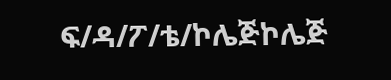ፍ/ዳ/ፖ/ቴ/ኮሌጅኮሌጅ